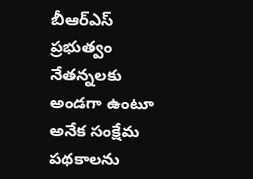బీఆర్ఎస్ ప్రభుత్వం నేతన్నలకు అండగా ఉంటూ అనేక సంక్షేమ పథకాలను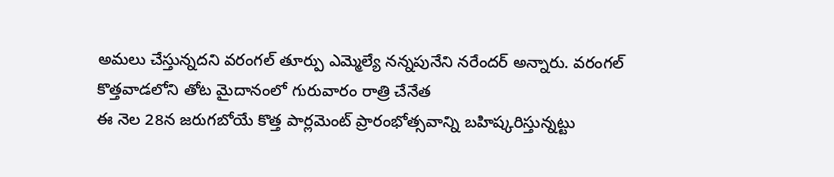అమలు చేస్తున్నదని వరంగల్ తూర్పు ఎమ్మెల్యే నన్నపునేని నరేందర్ అన్నారు. వరంగల్ కొత్తవాడలోని తోట మైదానంలో గురువారం రాత్రి చేనేత
ఈ నెల 28న జరుగబోయే కొత్త పార్లమెంట్ ప్రారంభోత్సవాన్ని బహిష్కరిస్తున్నట్టు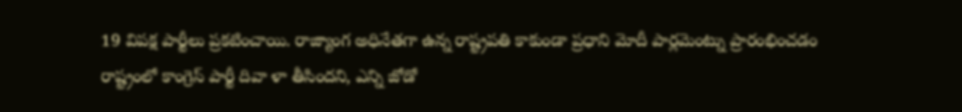19 విపక్ష పార్టీలు ప్రకటించాయి. రాజ్యాంగ అధినేతగా ఉన్న రాష్ట్రపతి కాకుండా ప్రధాని మోదీ పార్లమెంట్ను ప్రారంభించడం
రాష్ట్రంలో కాంగ్రెస్ పార్టీ దివా ళా తీసిందని, ఎన్ని జోడో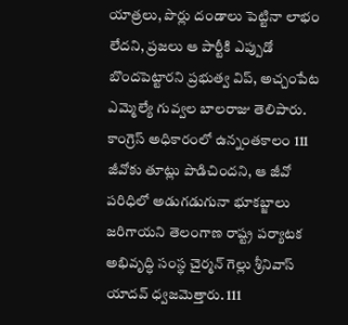యాత్రలు, పొర్లు దండాలు పెట్టినా లాభం లేదని, ప్రజలు ఆ పార్టీకి ఎప్పుడో బొందపెట్టారని ప్రభుత్వ విప్, అచ్చంపేట ఎమ్మెల్యే గువ్వల బాలరాజు తెలిపారు.
కాంగ్రెస్ అధికారంలో ఉన్నంతకాలం 111 జీవోకు తూట్లు పొడిచిందని, ఆ జీవో పరిధిలో అడుగడుగునా భూకబ్జాలు జరిగాయని తెలంగాణ రాష్ట్ర పర్యాటక అభివృద్ధి సంస్థ చైర్మన్ గెల్లు శ్రీనివాస్ యాదవ్ ధ్వజమెత్తారు. 111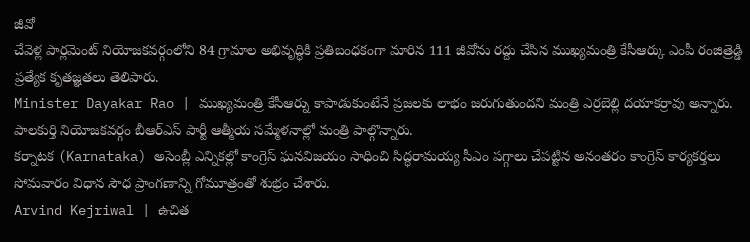జీవో
చేవెళ్ల పార్లమెంట్ నియోజకవర్గంలోని 84 గ్రామాల అభివృద్ధికి ప్రతిబంధకంగా మారిన 111 జీవోను రద్దు చేసిన ముఖ్యమంత్రి కేసీఆర్కు ఎంపీ రంజిత్రెడ్డి ప్రత్యేక కృతజ్ఞతలు తెలిపారు.
Minister Dayakar Rao | ముఖ్యమంత్రి కేసీఆర్ను కాపాడుకుంటేనే ప్రజలకు లాభం జరుగుతుందని మంత్రి ఎర్రబెల్లి దయాకర్రావు అన్నారు. పాలకుర్తి నియోజకవర్గం బీఆర్ఎస్ పార్టీ ఆత్మీయ సమ్మేళనాల్లో మంత్రి పాల్గొన్నారు.
కర్నాటక (Karnataka) అసెంబ్లీ ఎన్నికల్లో కాంగ్రెస్ ఘనవిజయం సాధించి సిద్ధరామయ్య సీఎం పగ్గాలు చేపట్టిన అనంతరం కాంగ్రెస్ కార్యకర్తలు సోమవారం విధాన సౌధ ప్రాంగణాన్ని గోమూత్రంతో శుభ్రం చేశారు.
Arvind Kejriwal | ఉచిత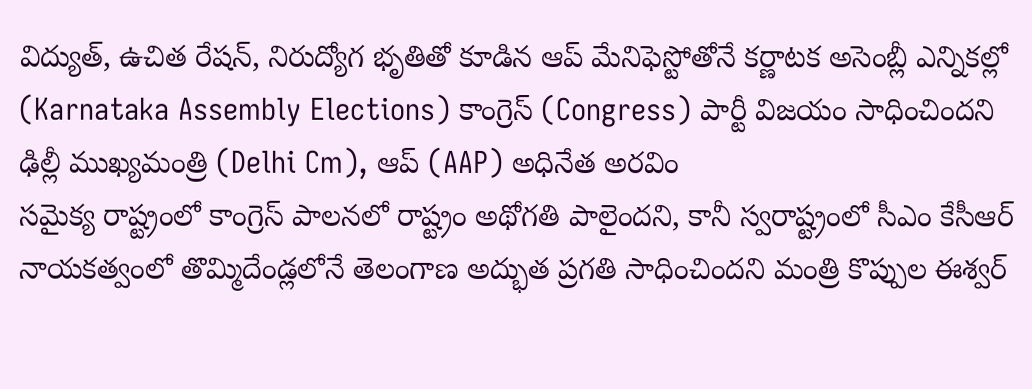విద్యుత్, ఉచిత రేషన్, నిరుద్యోగ భృతితో కూడిన ఆప్ మేనిఫెస్టోతోనే కర్ణాటక అసెంబ్లీ ఎన్నికల్లో (Karnataka Assembly Elections) కాంగ్రెస్ (Congress) పార్టీ విజయం సాధించిందని ఢిల్లీ ముఖ్యమంత్రి (Delhi Cm), ఆప్ (AAP) అధినేత అరవిం
సమైక్య రాష్ట్రంలో కాంగ్రెస్ పాలనలో రాష్ట్రం అథోగతి పాలైందని, కానీ స్వరాష్ట్రంలో సీఎం కేసీఆర్ నాయకత్వంలో తొమ్మిదేండ్లలోనే తెలంగాణ అద్భుత ప్రగతి సాధించిందని మంత్రి కొప్పుల ఈశ్వర్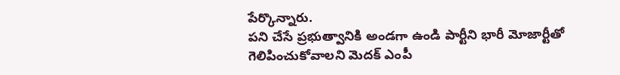పేర్కొన్నారు.
పని చేసే ప్రభుత్వానికి అండగా ఉండి పార్టీని భారీ మోజార్టీతో గెలిపించుకోవాలని మెదక్ ఎంపీ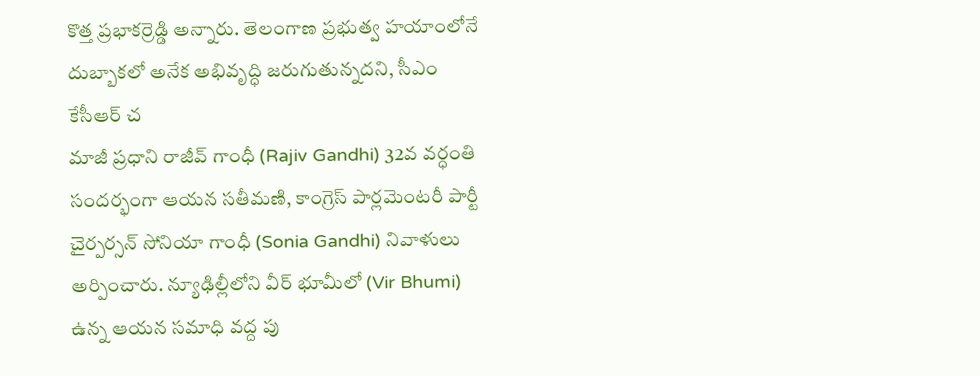కొత్త ప్రభాకర్రెడ్డి అన్నారు. తెలంగాణ ప్రభుత్వ హయాంలోనే దుబ్బాకలో అనేక అభివృద్ధి జరుగుతున్నదని, సీఎం కేసీఆర్ చ
మాజీ ప్రధాని రాజీవ్ గాంధీ (Rajiv Gandhi) 32వ వర్ధంతి సందర్భంగా ఆయన సతీమణి, కాంగ్రెస్ పార్లమెంటరీ పార్టీ చైర్పర్సన్ సోనియా గాంధీ (Sonia Gandhi) నివాళులు అర్పించారు. న్యూఢిల్లీలోని వీర్ భూమీలో (Vir Bhumi) ఉన్న ఆయన సమాధి వద్ద పు